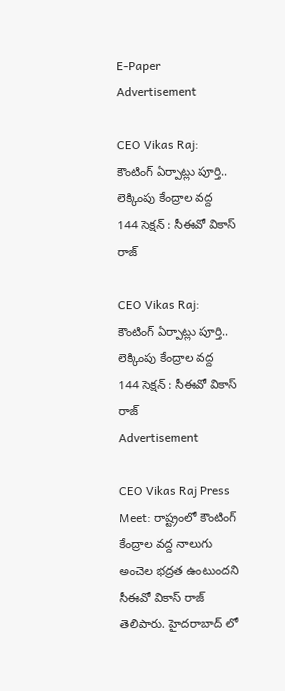E-Paper
Advertisement

CEO Vikas Raj: కౌంటింగ్ ఏర్పాట్లు పూర్తి.. లెక్కింపు కేంద్రాల వద్ద 144 సెక్షన్ : సీఈవో వికాస్ రాజ్

CEO Vikas Raj: కౌంటింగ్ ఏర్పాట్లు పూర్తి.. లెక్కింపు కేంద్రాల వద్ద 144 సెక్షన్ : సీఈవో వికాస్ రాజ్
Advertisement

CEO Vikas Raj Press Meet: రాష్ట్రంలో కౌంటింగ్ కేంద్రాల వద్ద నాలుగు అంచెల భద్రత ఉంటుందని సీఈవో వికాస్ రాజ్ తెలిపారు. హైదరాబాద్ లో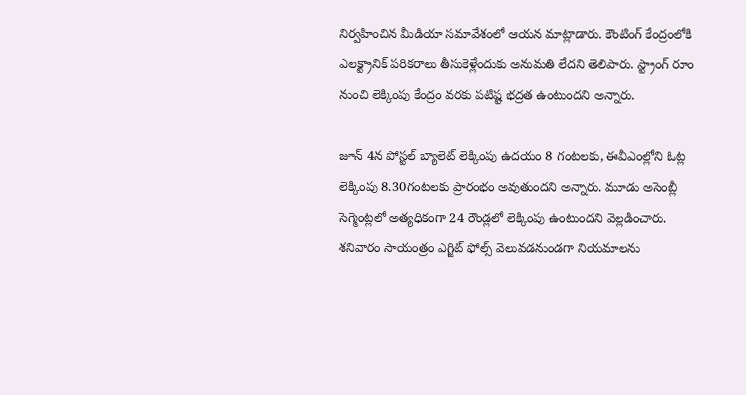నిర్వహించిన మీడియా సమావేశంలో ఆయన మాట్లాడారు. కౌంటింగ్ కేంద్రంలోకి ఎలక్ట్రానిక్ పరికరాలు తీసుకెళ్లేందుకు అనుమతి లేదని తెలిపారు. స్ట్రాంగ్ రూం నుంచి లెక్కింపు కేంద్రం వరకు పటిష్ట భద్రత ఉంటుందని అన్నారు.

జూన్ 4న పోస్టల్ బ్యాలెట్ లెక్కింపు ఉదయం 8 గంటలకు, ఈవీఎంల్లోని ఓట్ల లెక్కింపు 8.30గంటలకు ప్రారంభం అవుతుందని అన్నారు. మూడు అసెంబ్లీ సెగ్మెంట్లలో అత్యధికంగా 24 రౌండ్లలో లెక్కింపు ఉంటుందని వెల్లడించారు. శనివారం సాయంత్రం ఎగ్జిట్ ఫోల్స్ వెలువడనుండగా నియమాలను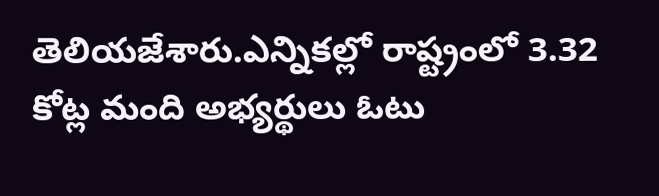తెలియజేశారు.ఎన్నికల్లో రాష్ట్రంలో 3.32 కోట్ల మంది అభ్యర్థులు ఓటు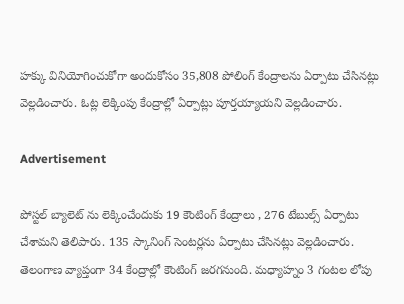హక్కు వినియోగించుకోగా అందుకోసం 35,808 పోలింగ్ కేంద్రాలను ఏర్పాటు చేసినట్లు వెల్లడించారు. ఓట్ల లెక్కింపు కేంద్రాల్లో ఏర్పాట్లు పూర్తయ్యాయని వెల్లడించారు.

Advertisement

పోస్టల్ బ్యాలెట్ ను లెక్కించేందుకు 19 కౌంటింగ్ కేంద్రాలు , 276 టేబుల్స్ ఏర్పాటు చేశామని తెలిపారు. 135 స్కానింగ్ సెంటర్లను ఏర్పాటు చేసినట్లు వెల్లడించారు. తెలంగాణ వ్యాప్తంగా 34 కేంద్రాల్లో కౌంటింగ్ జరగనుంది. మధ్యాహ్నం 3 గంటల లోపు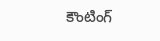కౌంటింగ్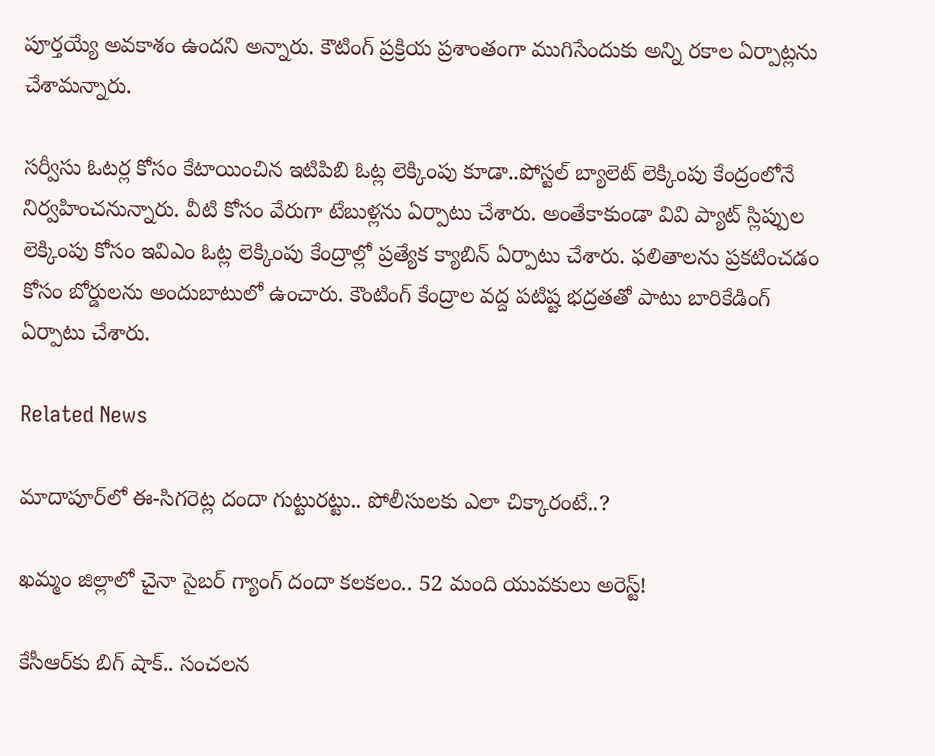పూర్తయ్యే అవకాశం ఉందని అన్నారు. కౌటింగ్ ప్రక్రియ ప్రశాంతంగా ముగిసేందుకు అన్ని రకాల ఏర్పాట్లను చేశామన్నారు.

సర్వీసు ఓటర్ల కోసం కేటాయించిన ఇటిపిబి ఓట్ల లెక్కింపు కూడా..పోస్టల్ బ్యాలెట్ లెక్కింపు కేంద్రంలోనే నిర్వహించనున్నారు. వీటి కోసం వేరుగా టేబుళ్లను ఏర్పాటు చేశారు. అంతేకాకుండా వివి ప్యాట్ స్లిప్పుల లెక్కింపు కోసం ఇవిఎం ఓట్ల లెక్కింపు కేంద్రాల్లో ప్రత్యేక క్యాబిన్ ఏర్పాటు చేశారు. ఫలితాలను ప్రకటించడం కోసం బోర్డులను అందుబాటులో ఉంచారు. కౌంటింగ్ కేంద్రాల వద్ద పటిష్ట భద్రతతో పాటు బారికేడింగ్ ఏర్పాటు చేశారు.

Related News

మాదాపూర్‌లో ఈ-సిగరెట్ల దందా గుట్టురట్టు.. పోలీసులకు ఎలా చిక్కారంటే..?

ఖమ్మం జిల్లాలో చైనా సైబర్ గ్యాంగ్ దందా కలకలం.. 52 మంది యువకులు అరెస్ట్!

కేసీఆర్‌కు బిగ్ షాక్.. సంచలన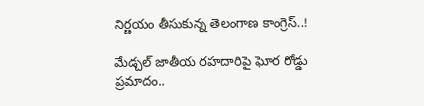నిర్ణయం తీసుకున్న తెలంగాణ కాంగ్రెస్..!

మేడ్చల్ జాతీయ రహదారిపై ఘోర రోడ్డు ప్రమాదం..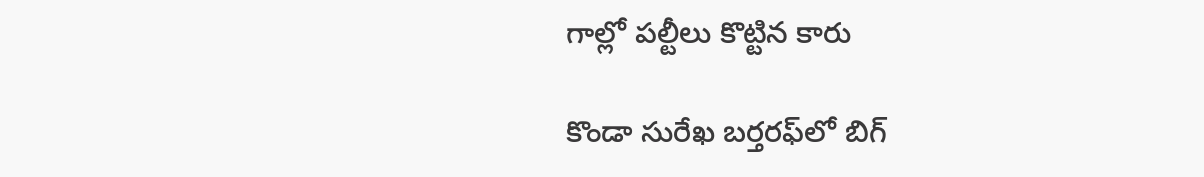గాల్లో పల్టీలు కొట్టిన కారు

కొండా సురేఖ బర్తరఫ్‌లో బిగ్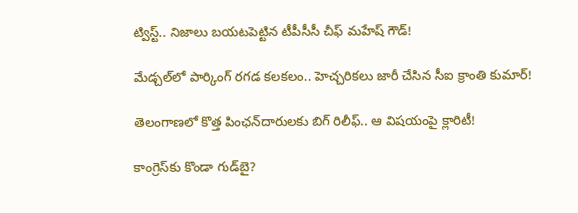ట్విస్ట్.. నిజాలు బయటపెట్టిన టీపీసీసీ చీఫ్ మహేష్ గౌడ్!

మేడ్చల్‌లో పార్కింగ్ రగడ కలకలం.. హెచ్చరికలు జారీ చేసిన సీఐ క్రాంతి కుమార్!

తెలంగాణలో కొత్త పింఛన్‌‌దారులకు బిగ్ రిలీఫ్.. ఆ విషయంపై క్లారిటీ!

కాంగ్రెస్‌కు కొండా‌ గుడ్‌బై?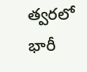త్వరలో భారీ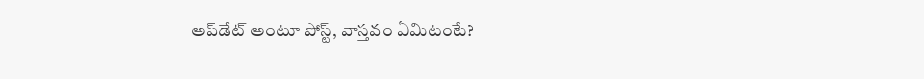అప్‌డేట్ అంటూ పోస్ట్, వాస్తవం ఏమిటంటే?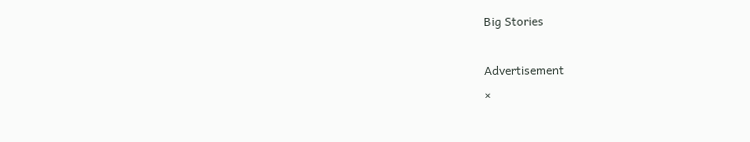Big Stories

Advertisement
×